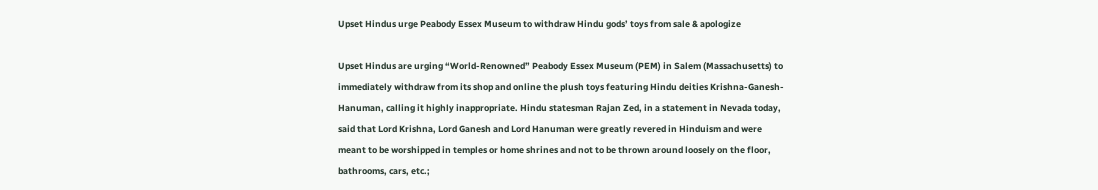Upset Hindus urge Peabody Essex Museum to withdraw Hindu gods’ toys from sale & apologize

Upset Hindus are urging “World-Renowned” Peabody Essex Museum (PEM) in Salem (Massachusetts) to immediately withdraw from its shop and online the plush toys featuring Hindu deities Krishna-Ganesh-Hanuman, calling it highly inappropriate. Hindu statesman Rajan Zed, in a statement in Nevada today, said that Lord Krishna, Lord Ganesh and Lord Hanuman were greatly revered in Hinduism and were meant to be worshipped in temples or home shrines and not to be thrown around loosely on the floor, bathrooms, cars, etc.;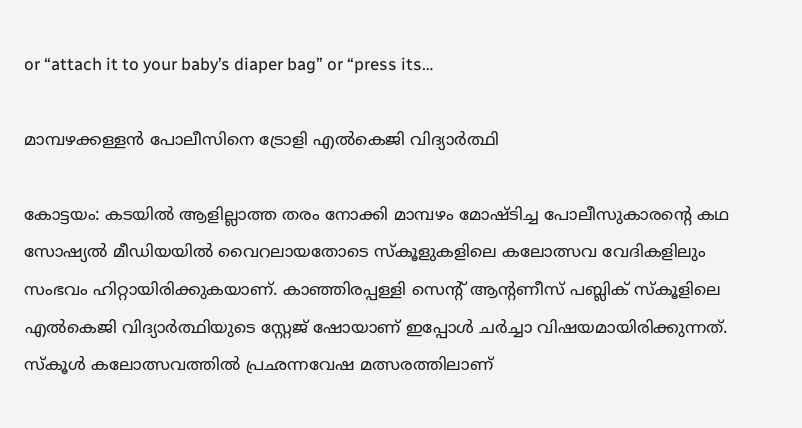or “attach it to your baby’s diaper bag” or “press its…

മാമ്പഴക്കള്ളന്‍ പോലീസിനെ ട്രോളി എല്‍കെജി വിദ്യാര്‍ത്ഥി

കോട്ടയം: കടയില്‍ ആളില്ലാത്ത തരം നോക്കി മാമ്പഴം മോഷ്ടിച്ച പോലീസുകാരന്റെ കഥ സോഷ്യൽ മീഡിയയിൽ വൈറലായതോടെ സ്‌കൂളുകളിലെ കലോത്സവ വേദികളിലും സംഭവം ഹിറ്റായിരിക്കുകയാണ്. കാഞ്ഞിരപ്പള്ളി സെന്റ് ആന്റണീസ് പബ്ലിക് സ്കൂളിലെ എൽകെജി വിദ്യാർത്ഥിയുടെ സ്റ്റേജ് ഷോയാണ് ഇപ്പോൾ ചർച്ചാ വിഷയമായിരിക്കുന്നത്. സ്‌കൂൾ കലോത്സവത്തിൽ പ്രഛന്നവേഷ മത്സരത്തിലാണ്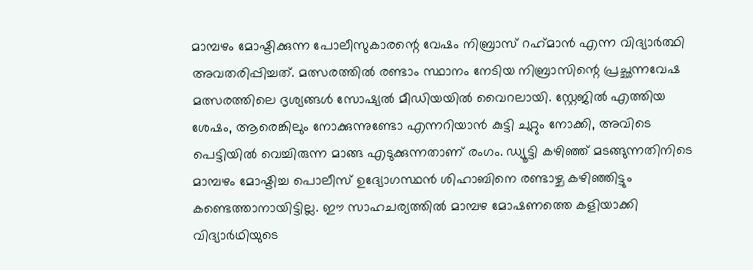മാമ്പഴം മോഷ്ടിക്കുന്ന പോലീസുകാരന്റെ വേഷം നിബ്രാസ് റഹ്‌മാൻ എന്ന വിദ്യാര്‍ത്ഥി അവതരിപ്പിച്ചത്. മത്സരത്തിൽ രണ്ടാം സ്ഥാനം നേടിയ നിബ്രാസിന്റെ പ്രച്ഛന്നവേഷ മത്സരത്തിലെ ദൃശ്യങ്ങൾ സോഷ്യൽ മീഡിയയിൽ വൈറലായി. സ്റ്റേജിൽ എത്തിയ ശേഷം, ആരെങ്കിലും നോക്കുന്നുണ്ടോ എന്നറിയാൻ കുട്ടി ചുറ്റും നോക്കി, അവിടെ പെട്ടിയിൽ വെച്ചിരുന്ന മാങ്ങ എടുക്കുന്നതാണ് രംഗം. ഡ്യൂട്ടി കഴിഞ്ഞ് മടങ്ങുന്നതിനിടെ മാമ്പഴം മോഷ്ടിച്ച പൊലീസ് ഉദ്യോഗസ്ഥൻ ശിഹാബിനെ രണ്ടാഴ്ച കഴിഞ്ഞിട്ടും കണ്ടെത്താനായിട്ടില്ല. ഈ സാഹചര്യത്തിൽ മാമ്പഴ മോഷണത്തെ കളിയാക്കി വിദ്യാർഥിയുടെ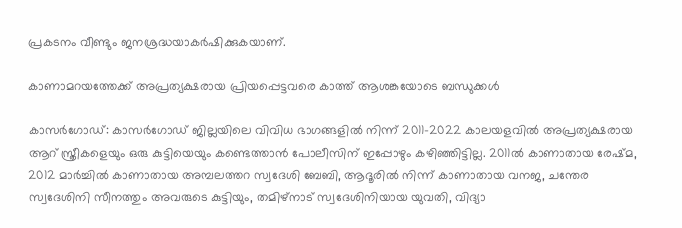പ്രകടനം വീണ്ടും ജനശ്രദ്ധയാകർഷിക്കുകയാണ്.

കാണാമറയത്തേക്ക് അപ്രത്യക്ഷരായ പ്രിയപ്പെട്ടവരെ കാത്ത് ആശങ്കയോടെ ബന്ധുക്കള്‍

കാസർഗോഡ്: കാസര്‍ഗോഡ് ജില്ലയിലെ വിവിധ ഭാഗങ്ങളില്‍ നിന്ന് 2011-2022 കാലയളവിൽ അപ്രത്യക്ഷരായ ആറ് സ്ത്രീകളെയും ഒരു കുട്ടിയെയും കണ്ടെത്താൻ പോലീസിന് ഇപ്പോഴും കഴിഞ്ഞിട്ടില്ല. 2011ൽ കാണാതായ രേഷ്മ, 2012 മാർച്ചിൽ കാണാതായ അമ്പലത്തറ സ്വദേശി ബേബി, ആദൂരില്‍ നിന്ന് കാണാതായ വനജ, ചന്തേര സ്വദേശിനി സീനത്തും അവരുടെ കുട്ടിയും, തമിഴ്‌നാട് സ്വദേശിനിയായ യുവതി, വിദ്യാ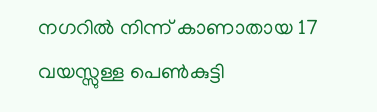നഗറില്‍ നിന്ന് കാണാതായ 17 വയസ്സുള്ള പെൺകുട്ടി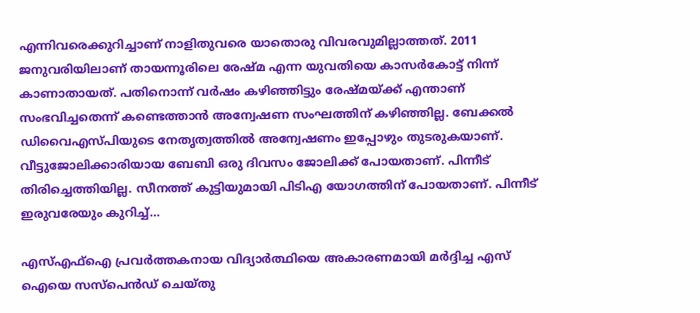എന്നിവരെക്കുറിച്ചാണ് നാളിതുവരെ യാതൊരു വിവരവുമില്ലാത്തത്. 2011 ജനുവരിയിലാണ് തായന്നൂരിലെ രേഷ്മ എന്ന യുവതിയെ കാസർകോട്ട് നിന്ന് കാണാതായത്. പതിനൊന്ന് വർഷം കഴിഞ്ഞിട്ടും രേഷ്മയ്ക്ക് എന്താണ് സംഭവിച്ചതെന്ന് കണ്ടെത്താൻ അന്വേഷണ സംഘത്തിന് കഴിഞ്ഞില്ല. ബേക്കൽ ഡിവൈഎസ്പിയുടെ നേതൃത്വത്തിൽ അന്വേഷണം ഇപ്പോഴും തുടരുകയാണ്. വീട്ടുജോലിക്കാരിയായ ബേബി ഒരു ദിവസം ജോലിക്ക് പോയതാണ്. പിന്നീട് തിരിച്ചെത്തിയില്ല. സീനത്ത് കുട്ടിയുമായി പിടിഎ യോഗത്തിന് പോയതാണ്. പിന്നീട് ഇരുവരേയും കുറിച്ച്…

എസ്‌എഫ്‌ഐ പ്രവര്‍ത്തകനായ വിദ്യാര്‍ത്ഥിയെ അകാരണമായി മര്‍ദ്ദിച്ച എസ് ഐയെ സസ്പെന്‍ഡ് ചെയ്തു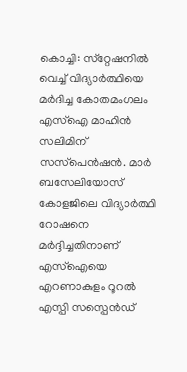കൊച്ചി: സ്‌റ്റേഷനിൽ വെച്ച് വിദ്യാര്‍ത്ഥിയെ മർദിച്ച കോതമംഗലം എസ്‌ഐ മാഹിൻ സലിമിന് സസ്‌പെൻഷൻ. മാർ ബസേലിയോസ് കോളജിലെ വിദ്യാർത്ഥി റോഷനെ മർദ്ദിച്ചതിനാണ് എസ്ഐയെ എറണാകുളം റൂറൽ എസ്പി സസ്പെൻഡ്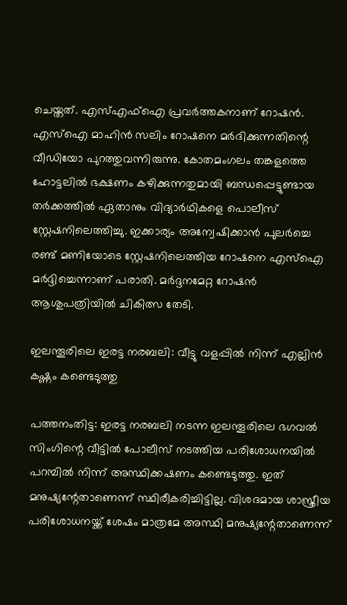ചെയ്തത്. എസ്എഫ്ഐ പ്രവർത്തകനാണ് റോഷന്‍. എസ്ഐ മാഹിൻ സലിം റോഷനെ മർദിക്കുന്നതിന്റെ വീഡിയോ പുറത്തുവന്നിരുന്നു. കോതമംഗലം തങ്കളത്തെ ഹോട്ടലിൽ ഭക്ഷണം കഴിക്കുന്നതുമായി ബന്ധപ്പെട്ടുണ്ടായ തർക്കത്തിൽ ഏതാനും വിദ്യാർഥികളെ പൊലീസ് സ്റ്റേഷനിലെത്തിച്ചു. ഇക്കാര്യം അന്വേഷിക്കാൻ പുലർച്ചെ രണ്ട് മണിയോടെ സ്റ്റേഷനിലെത്തിയ റോഷനെ എസ്ഐ മര്‍ദ്ദിച്ചെന്നാണ് പരാതി. മര്‍ദ്ദനമേറ്റ റോഷൻ ആശുപത്രിയിൽ ചികിത്സ തേടി.

ഇലന്തൂരിലെ ഇരട്ട നരബലി: വീട്ടു വളപ്പില്‍ നിന്ന് എല്ലിന്‍ കഷ്ണം കണ്ടെടുത്തു

പത്തനംതിട്ട: ഇരട്ട നരബലി നടന്ന ഇലന്തൂരിലെ ഭഗവൽ സിംഗിന്റെ വീട്ടിൽ പോലീസ് നടത്തിയ പരിശോധനയിൽ പറമ്പില്‍ നിന്ന് അസ്ഥിക്കഷണം കണ്ടെടുത്തു. ഇത് മനുഷ്യന്റേതാണെന്ന് സ്ഥിരീകരിച്ചിട്ടില്ല. വിശദമായ ശാസ്ത്രീയ പരിശോധനയ്ക്ക് ശേഷം മാത്രമേ അസ്ഥി മനുഷ്യന്റേതാണെന്ന്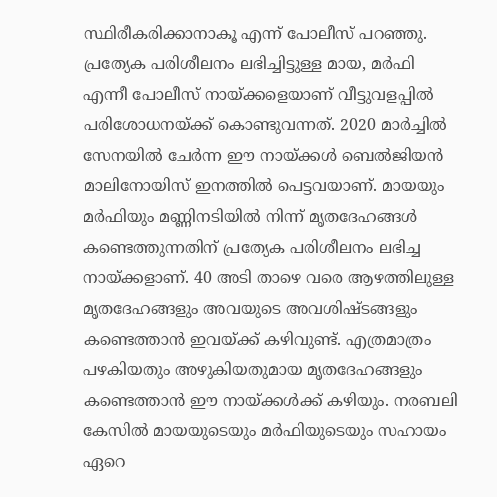സ്ഥിരീകരിക്കാനാകൂ എന്ന് പോലീസ് പറഞ്ഞു. പ്രത്യേക പരിശീലനം ലഭിച്ചിട്ടുള്ള മായ, മർഫി എന്നീ പോലീസ് നായ്ക്കളെയാണ് വീട്ടുവളപ്പിൽ പരിശോധനയ്ക്ക് കൊണ്ടുവന്നത്. 2020 മാർച്ചിൽ സേനയിൽ ചേർന്ന ഈ നായ്ക്കൾ ബെൽജിയൻ മാലിനോയിസ് ഇനത്തിൽ പെട്ടവയാണ്. മായയും മർഫിയും മണ്ണിനടിയിൽ നിന്ന് മൃതദേഹങ്ങൾ കണ്ടെത്തുന്നതിന് പ്രത്യേക പരിശീലനം ലഭിച്ച നായ്ക്കളാണ്. 40 അടി താഴെ വരെ ആഴത്തിലുള്ള മൃതദേഹങ്ങളും അവയുടെ അവശിഷ്ടങ്ങളും കണ്ടെത്താന്‍ ഇവയ്ക്ക്‌ കഴിവുണ്ട്‌. എത്രമാത്രം പഴകിയതും അഴുകിയതുമായ മൃതദേഹങ്ങളും കണ്ടെത്താന്‍ ഈ നായ്ക്കള്‍ക്ക്‌ കഴിയും. നരബലി കേസില്‍ മായയുടെയും മര്‍ഫിയുടെയും സഹായം ഏറെ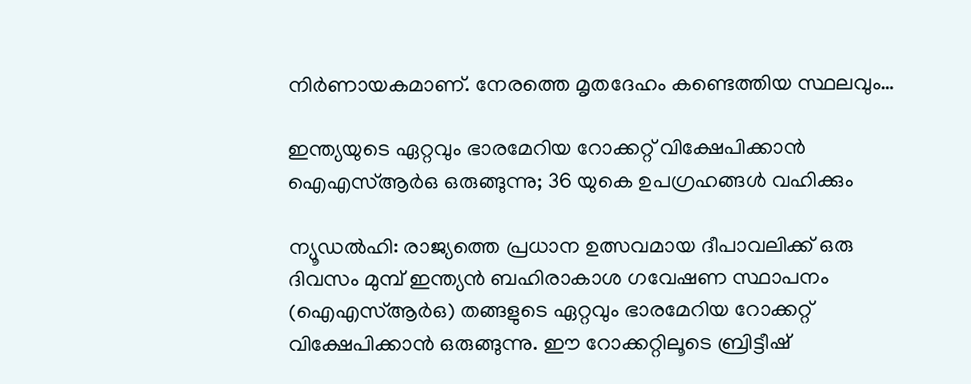നിര്‍ണായകമാണ്‌. നേരത്തെ മൃതദേഹം കണ്ടെത്തിയ സ്ഥലവും…

ഇന്ത്യയുടെ ഏറ്റവും ഭാരമേറിയ റോക്കറ്റ് വിക്ഷേപിക്കാന്‍ ഐഎസ്ആർഒ ഒരുങ്ങുന്നു; 36 യുകെ ഉപഗ്രഹങ്ങൾ വഹിക്കും

ന്യൂഡൽഹി: രാജ്യത്തെ പ്രധാന ഉത്സവമായ ദീപാവലിക്ക് ഒരു ദിവസം മുമ്പ് ഇന്ത്യൻ ബഹിരാകാശ ഗവേഷണ സ്ഥാപനം (ഐഎസ്ആർഒ) തങ്ങളുടെ ഏറ്റവും ഭാരമേറിയ റോക്കറ്റ് വിക്ഷേപിക്കാൻ ഒരുങ്ങുന്നു. ഈ റോക്കറ്റിലൂടെ ബ്രിട്ടീഷ്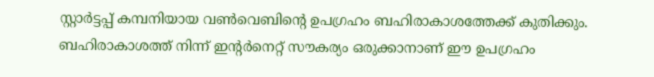സ്റ്റാർട്ടപ്പ് കമ്പനിയായ വൺവെബിന്റെ ഉപഗ്രഹം ബഹിരാകാശത്തേക്ക് കുതിക്കും. ബഹിരാകാശത്ത് നിന്ന് ഇന്റർനെറ്റ് സൗകര്യം ഒരുക്കാനാണ് ഈ ഉപഗ്രഹം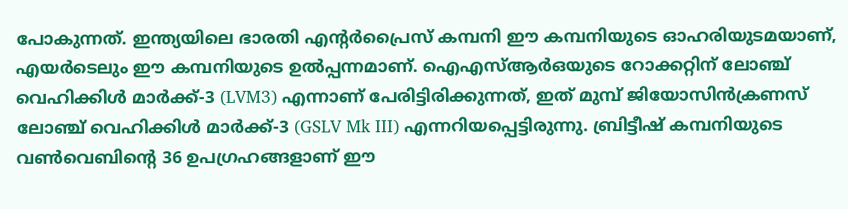പോകുന്നത്. ഇന്ത്യയിലെ ഭാരതി എന്റർപ്രൈസ് കമ്പനി ഈ കമ്പനിയുടെ ഓഹരിയുടമയാണ്, എയർടെലും ഈ കമ്പനിയുടെ ഉൽപ്പന്നമാണ്. ഐഎസ്ആർഒയുടെ റോക്കറ്റിന് ലോഞ്ച് വെഹിക്കിൾ മാർക്ക്-3 (LVM3) എന്നാണ് പേരിട്ടിരിക്കുന്നത്, ഇത് മുമ്പ് ജിയോസിൻക്രണസ് ലോഞ്ച് വെഹിക്കിൾ മാർക്ക്-3 (GSLV Mk III) എന്നറിയപ്പെട്ടിരുന്നു. ബ്രിട്ടീഷ് കമ്പനിയുടെ വൺവെബിന്റെ 36 ഉപഗ്രഹങ്ങളാണ് ഈ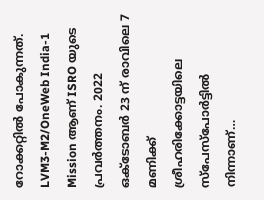റോക്കറ്റിൽ പോകുന്നത്. LVM3-M2/OneWeb India-1 Mission ആണ് ISRO യുടെ പ്രവർത്തനം. 2022 ഒക്ടോബർ 23 ന് രാവിലെ 7 മണിക്ക് ശ്രീഹരിക്കോട്ടയിലെ സ്‌പേസ്‌പോർട്ടിൽ നിന്നാണ്…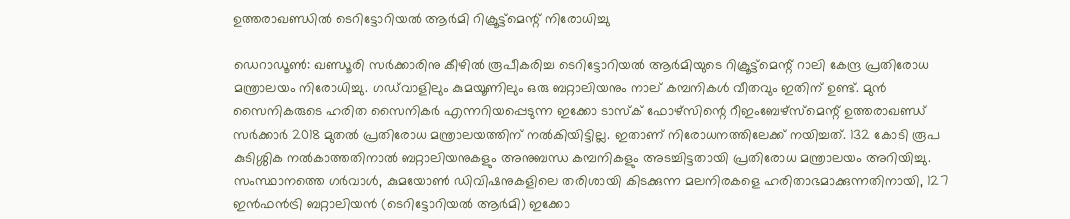ഉത്തരാഖണ്ഡില്‍ ടെറിട്ടോറിയൽ ആർമി റിക്രൂട്ട്‌മെന്റ് നിരോധിച്ചു

ഡെറാഡൂൺ: ഖണ്ഡൂരി സർക്കാരിനു കീഴിൽ രൂപീകരിച്ച ടെറിട്ടോറിയൽ ആർമിയുടെ റിക്രൂട്ട്‌മെന്റ് റാലി കേന്ദ്ര പ്രതിരോധ മന്ത്രാലയം നിരോധിച്ചു. ഗഡ്‌വാളിലും കുമയൂണിലും ഒരു ബറ്റാലിയനും നാല് കമ്പനികൾ വീതവും ഇതിന് ഉണ്ട്. മുൻ സൈനികരുടെ ഹരിത സൈനികർ എന്നറിയപ്പെടുന്ന ഇക്കോ ടാസ്‌ക് ഫോഴ്‌സിന്റെ റീഇംബേഴ്‌സ്‌മെന്റ് ഉത്തരാഖണ്ഡ് സർക്കാർ 2018 മുതൽ പ്രതിരോധ മന്ത്രാലയത്തിന് നൽകിയിട്ടില്ല. ഇതാണ് നിരോധനത്തിലേക്ക് നയിച്ചത്. 132 കോടി രൂപ കുടിശ്ശിക നൽകാത്തതിനാൽ ബറ്റാലിയനുകളും അനുബന്ധ കമ്പനികളും അടച്ചിട്ടതായി പ്രതിരോധ മന്ത്രാലയം അറിയിച്ചു. സംസ്ഥാനത്തെ ഗർവാൾ, കുമയോൺ ഡിവിഷനുകളിലെ തരിശായി കിടക്കുന്ന മലനിരകളെ ഹരിതാഭമാക്കുന്നതിനായി, 127 ഇൻഫൻട്രി ബറ്റാലിയൻ (ടെറിട്ടോറിയൽ ആർമി) ഇക്കോ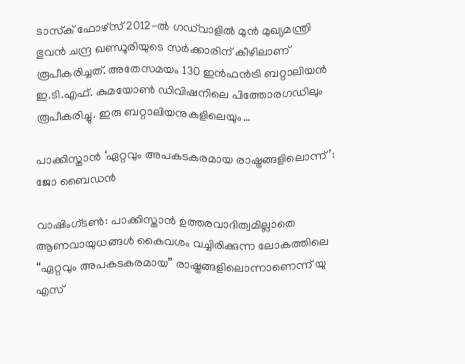ടാസ്‌ക് ഫോഴ്‌സ് 2012-ൽ ഗഡ്‌വാളിൽ മുൻ മുഖ്യമന്ത്രി ഭുവൻ ചന്ദ്ര ഖണ്ഡൂരിയുടെ സർക്കാരിന് കീഴിലാണ് രൂപീകരിച്ചത്. അതേസമയം 130 ഇൻഫൻട്രി ബറ്റാലിയൻ ഇ.ടി.എഫ്. കുമയോൺ ഡിവിഷനിലെ പിത്തോരഗഡിലും രൂപീകരിച്ചു. ഇരു ബറ്റാലിയനുകളിലെയും…

പാക്കിസ്താന്‍ ‘ഏറ്റവും അപകടകരമായ രാഷ്ട്രങ്ങളിലൊന്ന്’: ജോ ബൈഡൻ

വാഷിംഗ്ടൺ: പാക്കിസ്താന്‍ ഉത്തരവാദിത്വമില്ലാതെ ആണവായുധങ്ങൾ കൈവശം വച്ചിരിക്കുന്ന ലോകത്തിലെ “ഏറ്റവും അപകടകരമായ” രാഷ്ട്രങ്ങളിലൊന്നാണെന്ന് യു എസ്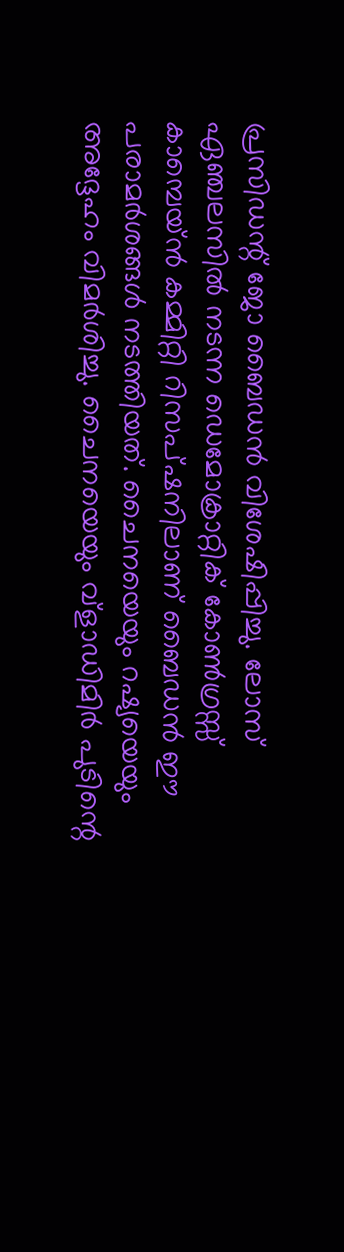പ്രസിഡന്റ് ജോ ബൈഡൻ വിശേഷിപ്പിച്ചു. ലോസ് ഏഞ്ചലസിൽ നടന്ന ഡെമോക്രാറ്റിക് കോൺഗ്രസ്സ് കാമ്പെയ്ൻ കമ്മിറ്റി റിസപ്ഷനിലാണ് ബൈഡന്‍ ഈ പരാമർശങ്ങൾ നടത്തിയത്. ചൈനയെയും റഷ്യയെയും അദ്ദേഹം വിമർശിച്ചു. ചൈനയെയും വ്‌ളാഡിമിർ പുടിന്റെ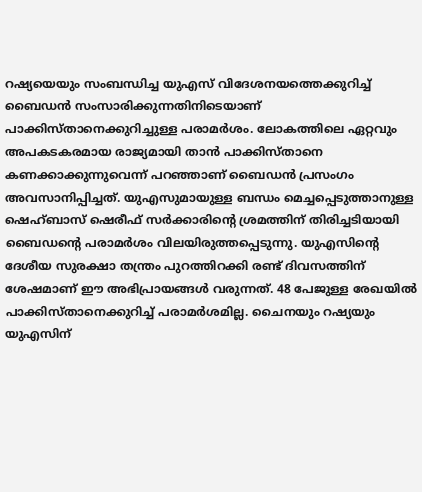റഷ്യയെയും സംബന്ധിച്ച യുഎസ് വിദേശനയത്തെക്കുറിച്ച് ബൈഡൻ സംസാരിക്കുന്നതിനിടെയാണ് പാക്കിസ്താനെക്കുറിച്ചുള്ള പരാമർശം. ലോകത്തിലെ ഏറ്റവും അപകടകരമായ രാജ്യമായി താൻ പാക്കിസ്താനെ കണക്കാക്കുന്നുവെന്ന് പറഞ്ഞാണ് ബൈഡൻ പ്രസംഗം അവസാനിപ്പിച്ചത്. യുഎസുമായുള്ള ബന്ധം മെച്ചപ്പെടുത്താനുള്ള ഷെഹ്ബാസ് ഷെരീഫ് സർക്കാരിന്റെ ശ്രമത്തിന് തിരിച്ചടിയായി ബൈഡന്റെ പരാമർശം വിലയിരുത്തപ്പെടുന്നു. യുഎസിന്റെ ദേശീയ സുരക്ഷാ തന്ത്രം പുറത്തിറക്കി രണ്ട് ദിവസത്തിന് ശേഷമാണ് ഈ അഭിപ്രായങ്ങൾ വരുന്നത്. 48 പേജുള്ള രേഖയിൽ പാക്കിസ്താനെക്കുറിച്ച് പരാമർശമില്ല. ചൈനയും റഷ്യയും യുഎസിന്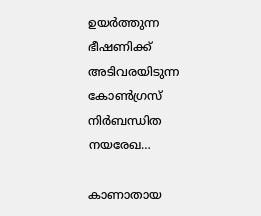ഉയർത്തുന്ന ഭീഷണിക്ക് അടിവരയിടുന്ന കോൺഗ്രസ് നിർബന്ധിത നയരേഖ…

കാണാതായ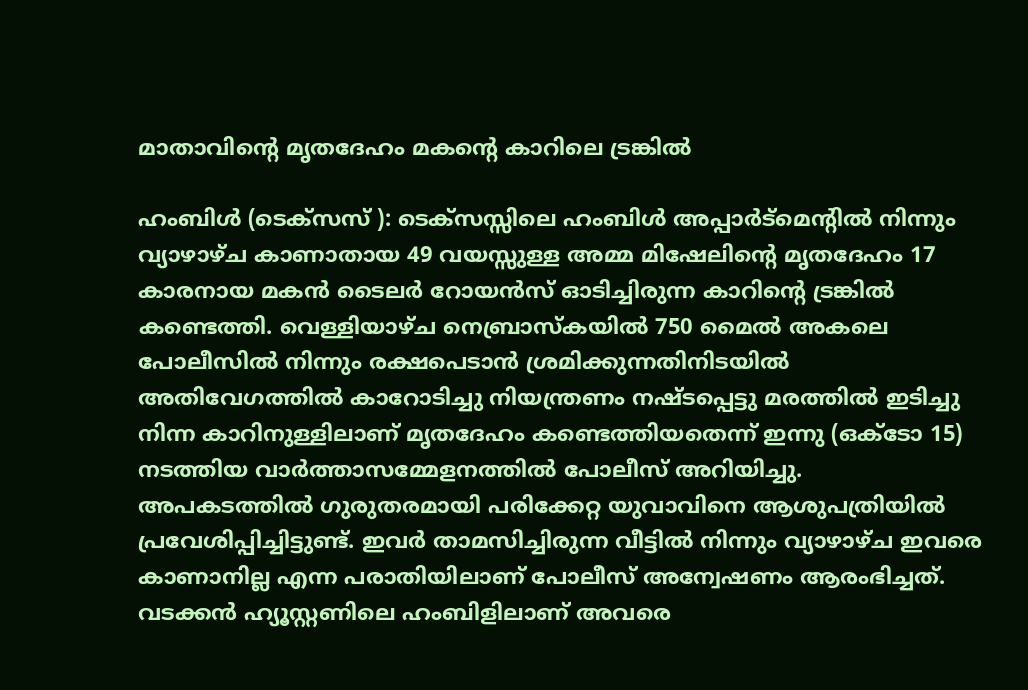മാതാവിന്റെ മൃതദേഹം മകന്റെ കാറിലെ ട്രങ്കിൽ

ഹംബിൾ (ടെക്സസ് ): ടെക്സസ്സിലെ ഹംബിൾ അപ്പാർട്മെന്റിൽ നിന്നും വ്യാഴാഴ്ച കാണാതായ 49 വയസ്സുള്ള അമ്മ മിഷേലിന്റെ മൃതദേഹം 17 കാരനായ മകൻ ടൈലർ റോയൻസ് ഓടിച്ചിരുന്ന കാറിന്റെ ട്രങ്കിൽ കണ്ടെത്തി. വെള്ളിയാഴ്ച നെബ്രാസ്കയിൽ 750 മൈൽ അകലെ പോലീസിൽ നിന്നും രക്ഷപെടാൻ ശ്രമിക്കുന്നതിനിടയിൽ അതിവേഗത്തിൽ കാറോടിച്ചു നിയന്ത്രണം നഷ്ടപ്പെട്ടു മരത്തിൽ ഇടിച്ചു നിന്ന കാറിനുള്ളിലാണ് മൃതദേഹം കണ്ടെത്തിയതെന്ന് ഇന്നു (ഒക്ടോ 15) നടത്തിയ വാർത്താസമ്മേളനത്തിൽ പോലീസ് അറിയിച്ചു. അപകടത്തിൽ ഗുരുതരമായി പരിക്കേറ്റ യുവാവിനെ ആശുപത്രിയിൽ പ്രവേശിപ്പിച്ചിട്ടുണ്ട്. ഇവർ താമസിച്ചിരുന്ന വീട്ടിൽ നിന്നും വ്യാഴാഴ്ച ഇവരെ കാണാനില്ല എന്ന പരാതിയിലാണ് പോലീസ് അന്വേഷണം ആരംഭിച്ചത്. വടക്കൻ ഹ്യൂസ്റ്റണിലെ ഹംബിളിലാണ് അവരെ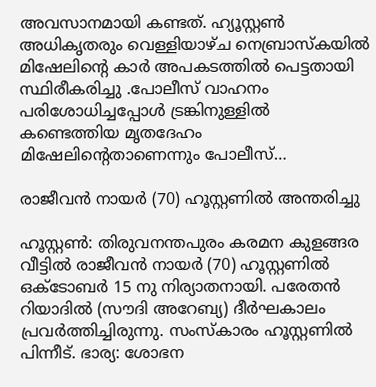അവസാനമായി കണ്ടത്. ഹ്യൂസ്റ്റൺ അധികൃതരും വെള്ളിയാഴ്ച നെബ്രാസ്കയിൽ മിഷേലിന്റെ കാർ അപകടത്തിൽ പെട്ടതായി സ്ഥിരീകരിച്ചു .പോലീസ് വാഹനം പരിശോധിച്ചപ്പോൾ ട്രങ്കിനുള്ളിൽ കണ്ടെത്തിയ മൃതദേഹം മിഷേലിന്റെതാണെന്നും പോലീസ്…

രാജീവൻ നായർ (70) ഹൂസ്റ്റണിൽ അന്തരിച്ചു

ഹൂസ്റ്റൺ: തിരുവനന്തപുരം കരമന കുളങ്ങര വീട്ടിൽ രാജീവൻ നായർ (70) ഹൂസ്റ്റണിൽ ഒക്ടോബര്‍ 15 നു നിര്യാതനായി. പരേതൻ റിയാദിൽ (സൗദി അറേബ്യ) ദീര്‍ഘകാലം പ്രവര്‍ത്തിച്ചിരുന്നു. സംസ്കാരം ഹൂസ്റ്റണിൽ പിന്നീട്. ഭാര്യ: ശോഭന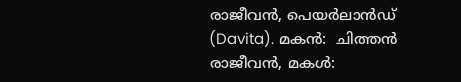രാജീവൻ, പെയര്‍ലാന്‍ഡ് (Davita). മകൻ:  ചിത്തന്‍ രാജീവൻ, മകൾ: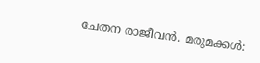ചേതന രാജീവൻ. മരുമക്കൾ: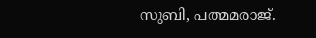സുബി, പത്മമരാജ്.